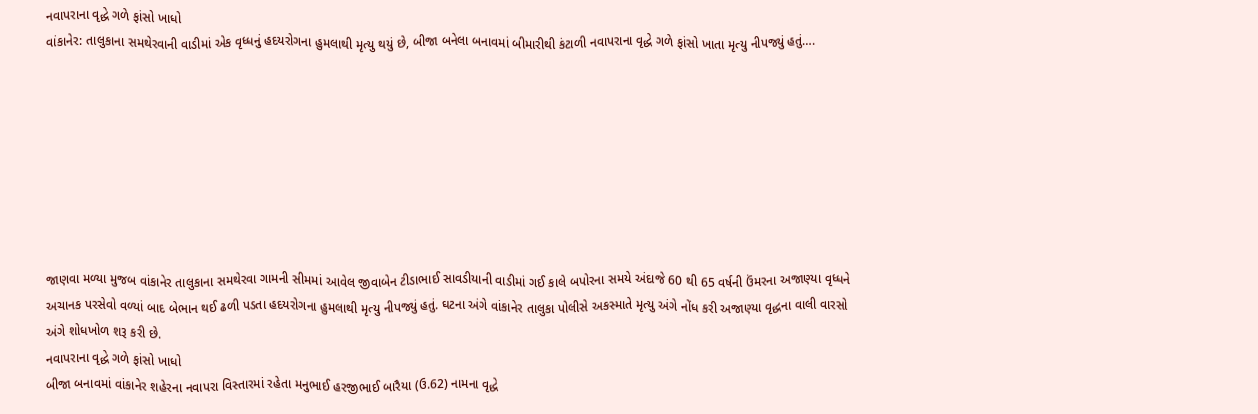નવાપરાના વૃદ્ધે ગળે ફાંસો ખાધો
વાંકાનેર: તાલુકાના સમથેરવાની વાડીમાં એક વૃધ્ધનું હદયરોગના હુમલાથી મૃત્યુ થયું છે, બીજા બનેલા બનાવમાં બીમારીથી કંટાળી નવાપરાના વૃદ્ધે ગળે ફાંસો ખાતા મૃત્યુ નીપજ્યું હતું….








જાણવા મળ્યા મુજબ વાંકાનેર તાલુકાના સમથેરવા ગામની સીમમાં આવેલ જીવાબેન ટીડાભાઈ સાવડીયાની વાડીમાં ગઈ કાલે બપોરના સમયે અંદાજે 60 થી 65 વર્ષની ઉંમરના અજાણ્યા વૃધ્ધને અચાનક પરસેવો વળ્યાં બાદ બેભાન થઈ ઢળી પડતા હદયરોગના હુમલાથી મૃત્યુ નીપજ્યું હતું. ઘટના અંગે વાંકાનેર તાલુકા પોલીસે અકસ્માતે મૃત્યુ અંગે નોંધ કરી અજાણ્યા વૃદ્ધના વાલી વારસો અંગે શોધખોળ શરૂ કરી છે.
નવાપરાના વૃદ્ધે ગળે ફાંસો ખાધો
બીજા બનાવમાં વાંકાનેર શહેરના નવાપરા વિસ્તારમાં રહેતા મનુભાઈ હરજીભાઈ બારૈયા (ઉ.62) નામના વૃદ્ધે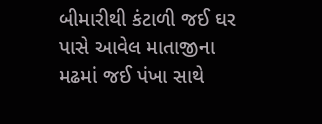બીમારીથી કંટાળી જઈ ઘર પાસે આવેલ માતાજીના મઢમાં જઈ પંખા સાથે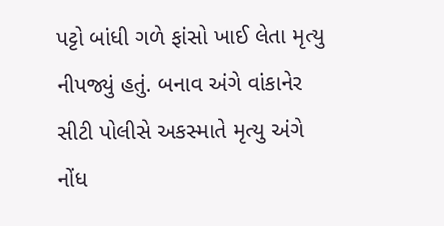પટ્ટો બાંધી ગળે ફાંસો ખાઈ લેતા મૃત્યુ નીપજ્યું હતું. બનાવ અંગે વાંકાનેર સીટી પોલીસે અકસ્માતે મૃત્યુ અંગે નોંધ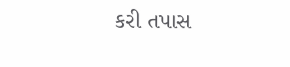કરી તપાસ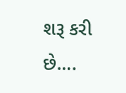શરૂ કરી છે….